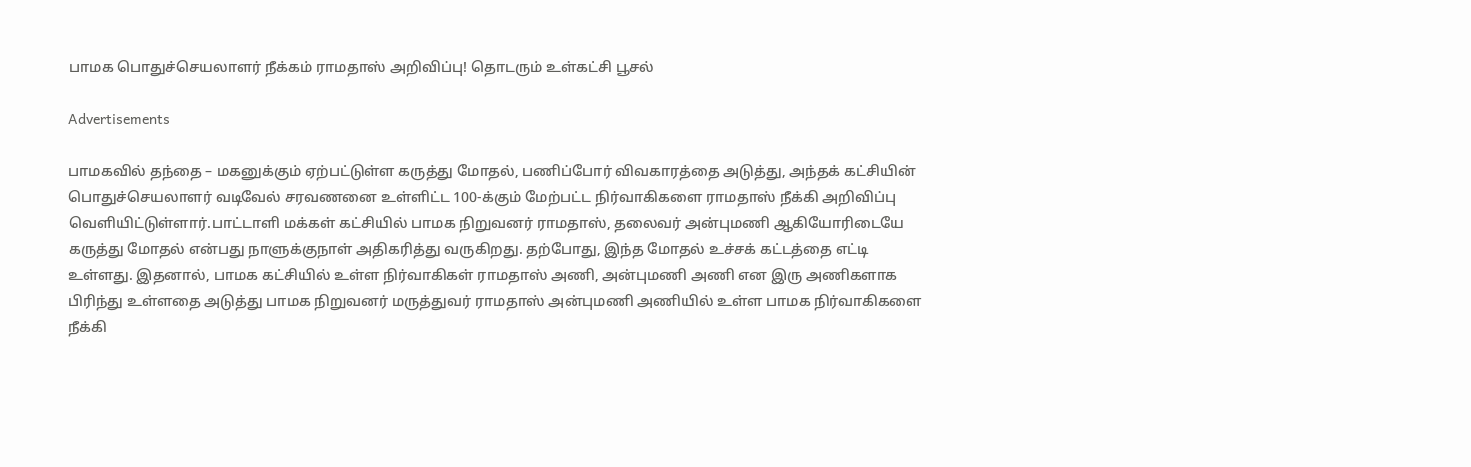பாமக பொதுச்செயலாளர் நீக்கம் ராமதாஸ் அறிவிப்பு! தொடரும் உள்கட்சி பூசல்

Advertisements

பாமகவில் தந்தை – மகனுக்கும் ஏற்பட்டுள்ள கருத்து மோதல், பணிப்போர் விவகாரத்தை அடுத்து, அந்தக் கட்சியின் பொதுச்செயலாளர் வடிவேல் சரவணனை உள்ளிட்ட 100-க்கும் மேற்பட்ட நிர்வாகிகளை ராமதாஸ் நீக்கி அறிவிப்பு வெளியிட்டுள்ளார்.பாட்டாளி மக்கள் கட்சியில் பாமக நிறுவனர் ராமதாஸ், தலைவர் அன்புமணி ஆகியோரிடையே கருத்து மோதல் என்பது நாளுக்குநாள் அதிகரித்து வருகிறது. தற்போது, இந்த மோதல் உச்சக் கட்டத்தை எட்டி உள்ளது. இதனால், பாமக கட்சியில் உள்ள நிர்வாகிகள் ராமதாஸ் அணி, அன்புமணி அணி என இரு அணிகளாக பிரிந்து உள்ளதை அடுத்து பாமக நிறுவனர் மருத்துவர் ராமதாஸ் அன்புமணி அணியில் உள்ள பாமக நிர்வாகிகளை நீக்கி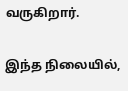வருகிறார்.

இந்த நிலையில்,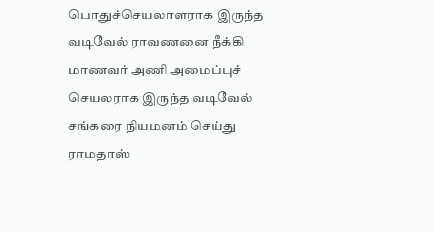பொதுச்செயலாளராக இருந்த வடிவேல் ராவணனை நீக்கி மாணவர் அணி அமைப்புச் செயலராக இருந்த வடிவேல் சங்கரை நியமனம் செய்து ராமதாஸ்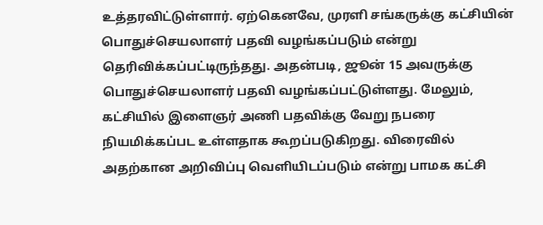உத்தரவிட்டுள்ளார். ஏற்கெனவே, முரளி சங்கருக்கு கட்சியின் பொதுச்செயலாளர் பதவி வழங்கப்படும் என்று தெரிவிக்கப்பட்டிருந்தது. அதன்படி, ஜூன் 15 அவருக்கு பொதுச்செயலாளர் பதவி வழங்கப்பட்டுள்ளது. மேலும், கட்சியில் இளைஞர் அணி பதவிக்கு வேறு நபரை நியமிக்கப்பட உள்ளதாக கூறப்படுகிறது. விரைவில் அதற்கான அறிவிப்பு வெளியிடப்படும் என்று பாமக கட்சி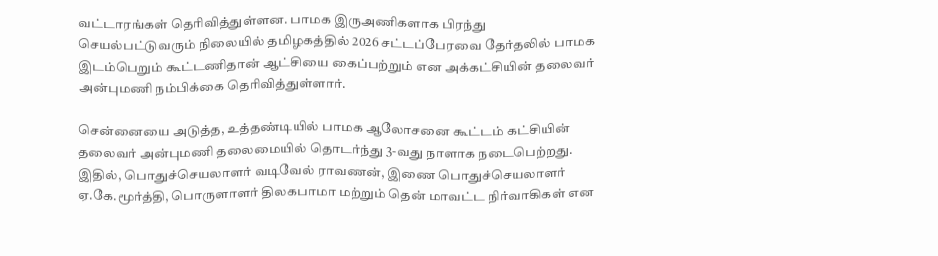வட்டாரங்கள் தெரிவித்துள்ளன. பாமக இருஅணிகளாக பிரந்து செயல்பட்டுவரும் நிலையில் தமிழகத்தில் 2026 சட்டப்பேரவை தேர்தலில் பாமக இடம்பெறும் கூட்டணிதான் ஆட்சியை கைப்பற்றும் என அக்கட்சியின் தலைவர் அன்புமணி நம்பிக்கை தெரிவித்துள்ளார்.

சென்னையை அடுத்த, உத்தண்டியில் பாமக ஆலோசனை கூட்டம் கட்சியின் தலைவர் அன்புமணி தலைமையில் தொடர்ந்து 3-வது நாளாக நடைபெற்றது. இதில், பொதுச்செயலாளர் வடிவேல் ராவணன், இணை பொதுச்செயலாளர் ஏ.கே.மூர்த்தி, பொருளாளர் திலகபாமா மற்றும் தென் மாவட்ட நிர்வாகிகள் என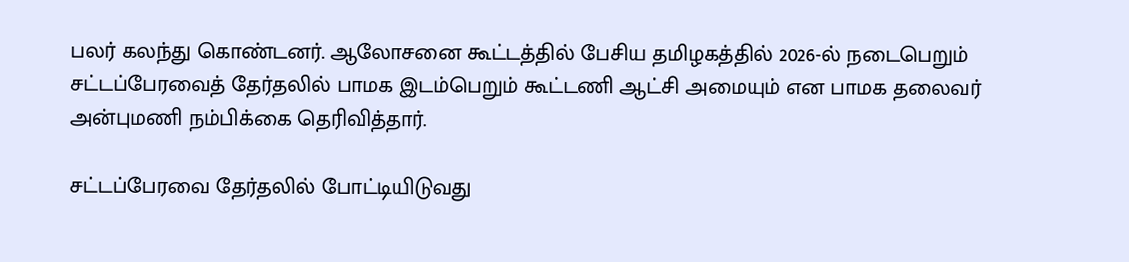பலர் கலந்து கொண்டனர். ஆலோசனை கூட்டத்தில் பேசிய தமிழகத்தில் 2026-ல் நடைபெறும் சட்டப்பேரவைத் தேர்தலில் பாமக இடம்பெறும் கூட்டணி ஆட்சி அமையும் என பாமக தலைவர் அன்புமணி நம்பிக்கை தெரிவித்தார்.

சட்டப்பேரவை தேர்தலில் போட்டியிடுவது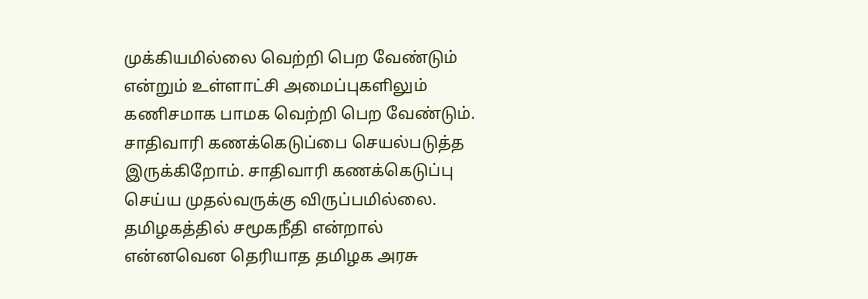முக்கியமில்லை வெற்றி பெற வேண்டும் என்றும் உள்ளாட்சி அமைப்புகளிலும் கணிசமாக பாமக வெற்றி பெற வேண்டும். சாதிவாரி கணக்கெடுப்பை செயல்படுத்த இருக்கிறோம். சாதிவாரி கணக்கெடுப்பு செய்ய முதல்வருக்கு விருப்பமில்லை. தமிழகத்தில் சமூகநீதி என்றால் என்னவென தெரியாத தமிழக அரசு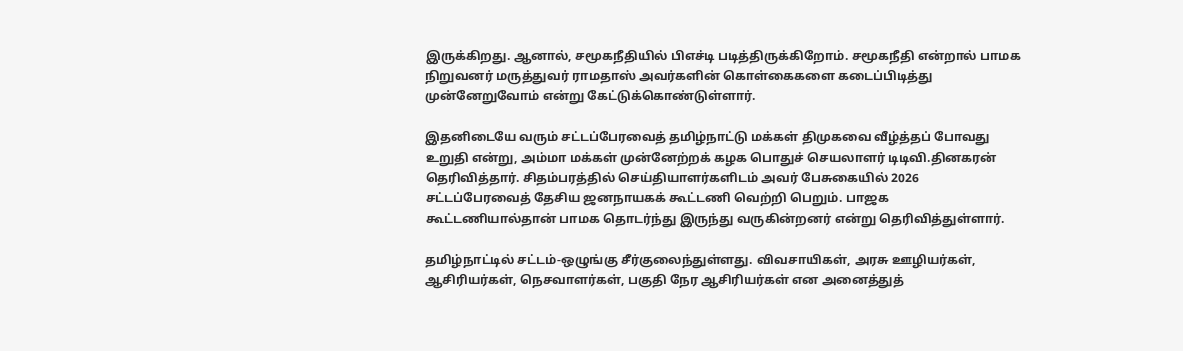இருக்கிறது. ஆனால், சமூகநீதியில் பிஎச்டி படித்திருக்கிறோம். சமூகநீதி என்றால் பாமக நிறுவனர் மருத்துவர் ராமதாஸ் அவர்களின் கொள்கைகளை கடைப்பிடித்து முன்னேறுவோம் என்று கேட்டுக்கொண்டுள்ளார்.

இதனிடையே வரும் சட்டப்பேரவைத் தமிழ்நாட்டு மக்கள் திமுகவை வீழ்த்தப் போவது உறுதி என்று, அம்மா மக்கள் முன்னேற்றக் கழக பொதுச் செயலாளர் டிடிவி.தினகரன் தெரிவித்தார். சிதம்பரத்தில் செய்தியாளர்களிடம் அவர் பேசுகையில் 2026 சட்டப்பேரவைத் தேசிய ஜனநாயகக் கூட்டணி வெற்றி பெறும். பாஜக கூட்டணியால்தான் பாமக தொடர்ந்து இருந்து வருகின்றனர் என்று தெரிவித்துள்ளார்.

தமிழ்நாட்டில் சட்டம்-ஒழுங்கு சீர்குலைந்துள்ளது. விவசாயிகள், அரசு ஊழியர்கள், ஆசிரியர்கள், நெசவாளர்கள், பகுதி நேர ஆசிரியர்கள் என அனைத்துத்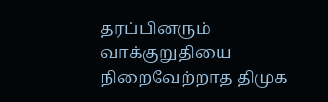தரப்பினரும் வாக்குறுதியை நிறைவேற்றாத திமுக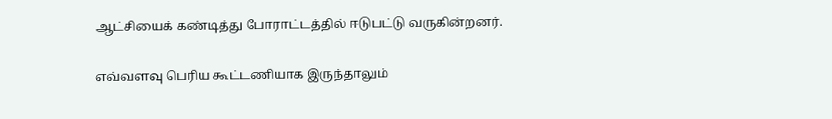ஆட்சியைக் கண்டித்து போராட்டத்தில் ஈடுபட்டு வருகின்றனர்.

எவ்வளவு பெரிய கூட்டணியாக இருந்தாலும்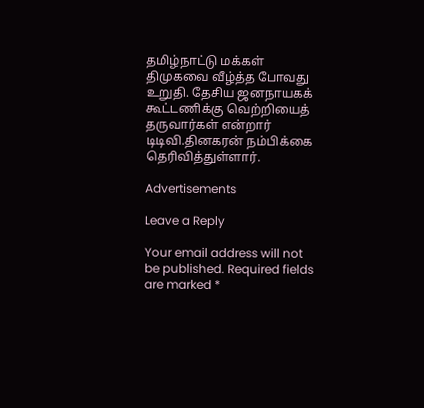தமிழ்நாட்டு மக்கள் திமுகவை வீழ்த்த போவது உறுதி. தேசிய ஜனநாயகக் கூட்டணிக்கு வெற்றியைத் தருவார்கள் என்றார் டிடிவி.தினகரன் நம்பிக்கை தெரிவித்துள்ளார்.

Advertisements

Leave a Reply

Your email address will not be published. Required fields are marked *